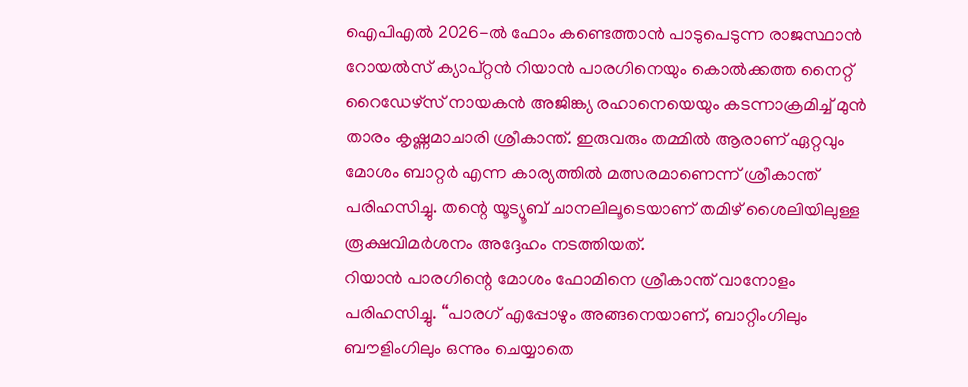ഐപിഎൽ 2026-ൽ ഫോം കണ്ടെത്താൻ പാടുപെടുന്ന രാജസ്ഥാൻ റോയൽസ് ക്യാപ്റ്റൻ റിയാൻ പാരഗിനെയും കൊൽക്കത്ത നൈറ്റ് റൈഡേഴ്സ് നായകൻ അജിങ്ക്യ രഹാനെയെയും കടന്നാക്രമിച്ച് മുൻ താരം കൃഷ്ണമാചാരി ശ്രീകാന്ത്. ഇരുവരും തമ്മിൽ ആരാണ് ഏറ്റവും മോശം ബാറ്റർ എന്ന കാര്യത്തിൽ മത്സരമാണെന്ന് ശ്രീകാന്ത് പരിഹസിച്ചു. തന്റെ യൂട്യൂബ് ചാനലിലൂടെയാണ് തമിഴ് ശൈലിയിലുള്ള രൂക്ഷവിമർശനം അദ്ദേഹം നടത്തിയത്.
റിയാൻ പാരഗിന്റെ മോശം ഫോമിനെ ശ്രീകാന്ത് വാനോളം പരിഹസിച്ചു. “പാരഗ് എപ്പോഴും അങ്ങനെയാണ്, ബാറ്റിംഗിലും ബൗളിംഗിലും ഒന്നും ചെയ്യാതെ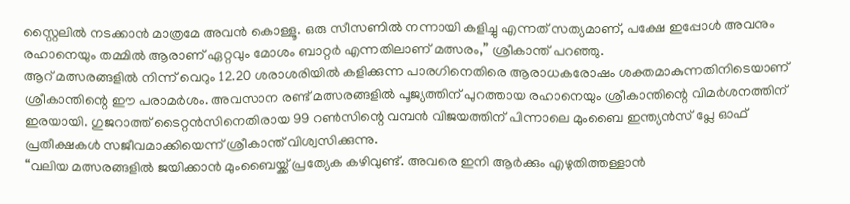സ്റ്റൈലിൽ നടക്കാൻ മാത്രമേ അവൻ കൊള്ളൂ. ഒരു സീസണിൽ നന്നായി കളിച്ചു എന്നത് സത്യമാണ്, പക്ഷേ ഇപ്പോൾ അവനും രഹാനെയും തമ്മിൽ ആരാണ് ഏറ്റവും മോശം ബാറ്റർ എന്നതിലാണ് മത്സരം,” ശ്രീകാന്ത് പറഞ്ഞു.
ആറ് മത്സരങ്ങളിൽ നിന്ന് വെറും 12.20 ശരാശരിയിൽ കളിക്കുന്ന പാരഗിനെതിരെ ആരാധകരോഷം ശക്തമാകുന്നതിനിടെയാണ് ശ്രീകാന്തിന്റെ ഈ പരാമർശം. അവസാന രണ്ട് മത്സരങ്ങളിൽ പൂജ്യത്തിന് പുറത്തായ രഹാനെയും ശ്രീകാന്തിന്റെ വിമർശനത്തിന് ഇരയായി. ഗുജറാത്ത് ടൈറ്റൻസിനെതിരായ 99 റൺസിന്റെ വമ്പൻ വിജയത്തിന് പിന്നാലെ മുംബൈ ഇന്ത്യൻസ് പ്ലേ ഓഫ് പ്രതീക്ഷകൾ സജീവമാക്കിയെന്ന് ശ്രീകാന്ത് വിശ്വസിക്കുന്നു.
“വലിയ മത്സരങ്ങളിൽ ജയിക്കാൻ മുംബൈയ്ക്ക് പ്രത്യേക കഴിവുണ്ട്. അവരെ ഇനി ആർക്കും എഴുതിത്തള്ളാൻ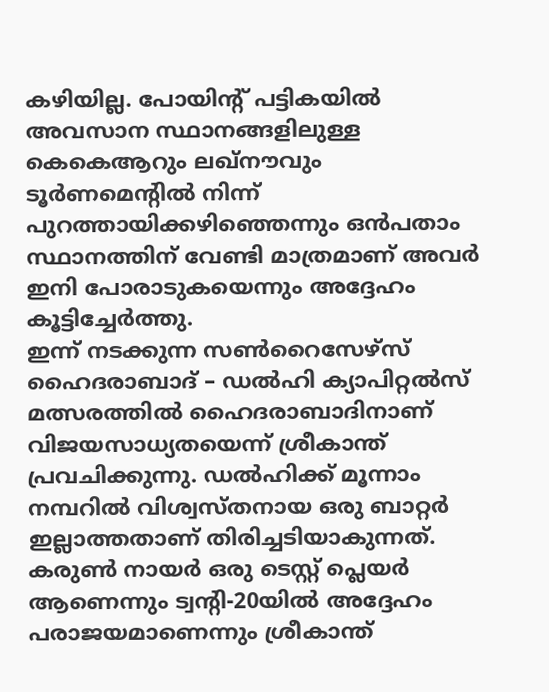കഴിയില്ല. പോയിന്റ് പട്ടികയിൽ അവസാന സ്ഥാനങ്ങളിലുള്ള കെകെആറും ലഖ്നൗവും ടൂർണമെന്റിൽ നിന്ന് പുറത്തായിക്കഴിഞ്ഞെന്നും ഒൻപതാം സ്ഥാനത്തിന് വേണ്ടി മാത്രമാണ് അവർ ഇനി പോരാടുകയെന്നും അദ്ദേഹം കൂട്ടിച്ചേർത്തു.
ഇന്ന് നടക്കുന്ന സൺറൈസേഴ്സ് ഹൈദരാബാദ് – ഡൽഹി ക്യാപിറ്റൽസ് മത്സരത്തിൽ ഹൈദരാബാദിനാണ് വിജയസാധ്യതയെന്ന് ശ്രീകാന്ത് പ്രവചിക്കുന്നു. ഡൽഹിക്ക് മൂന്നാം നമ്പറിൽ വിശ്വസ്തനായ ഒരു ബാറ്റർ ഇല്ലാത്തതാണ് തിരിച്ചടിയാകുന്നത്. കരുൺ നായർ ഒരു ടെസ്റ്റ് പ്ലെയർ ആണെന്നും ട്വന്റി-20യിൽ അദ്ദേഹം പരാജയമാണെന്നും ശ്രീകാന്ത്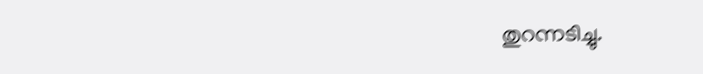തുറന്നടിച്ചു.